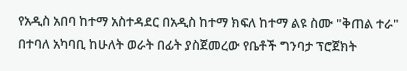የአዲስ አበባ ከተማ አስተዳደር በአዲስ ከተማ ክፍለ ከተማ ልዩ ስሙ "ቅጠል ተራ" በተባለ አካባቢ ከሁለት ወራት በፊት ያስጀመረው የቤቶች ግንባታ ፕሮጀክት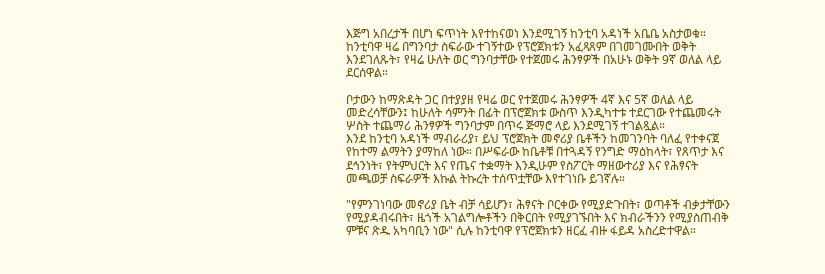እጅግ አበረታች በሆነ ፍጥነት እየተከናወነ እንደሚገኝ ከንቲባ አዳነች አቤቤ አስታወቁ።
ከንቲባዋ ዛሬ በግንባታ ስፍራው ተገኝተው የፕሮጀክቱን አፈጻጸም በገመገሙበት ወቅት እንደገለጹት፣ የዛሬ ሁለት ወር ግንባታቸው የተጀመሩ ሕንፃዎች በአሁኑ ወቅት 9ኛ ወለል ላይ ደርሰዋል።

ቦታውን ከማጽዳት ጋር በተያያዘ የዛሬ ወር የተጀመሩ ሕንፃዎች 4ኛ እና 5ኛ ወለል ላይ መድረሳቸውን፤ ከሁለት ሳምንት በፊት በፕሮጀክቱ ውስጥ እንዲካተቱ ተደርገው የተጨመሩት ሦስት ተጨማሪ ሕንፃዎች ግንባታም በጥሩ ጅማሮ ላይ እንደሚገኝ ተገልጿል።
እንደ ከንቲባ አዳነች ማብራሪያ፣ ይህ ፕሮጀክት መኖሪያ ቤቶችን ከመገንባት ባለፈ የተቀናጀ የከተማ ልማትን ያማከለ ነው። በሥፍራው ከቤቶቹ በተጓዳኝ የንግድ ማዕከላት፣ የጸጥታ እና ደኅንነት፣ የትምህርት እና የጤና ተቋማት እንዲሁም የስፖርት ማዘውተሪያ እና የሕፃናት መጫወቻ ስፍራዎች እኩል ትኩረት ተሰጥቷቸው እየተገነቡ ይገኛሉ።

"የምንገነባው መኖሪያ ቤት ብቻ ሳይሆን፣ ሕፃናት ቦርቀው የሚያድጉበት፣ ወጣቶች ብቃታቸውን የሚያዳብሩበት፣ ዜጎች አገልግሎቶችን በቅርበት የሚያገኙበት እና ክብራችንን የሚያስጠብቅ ምቹና ጽዱ አካባቢን ነው" ሲሉ ከንቲባዋ የፕሮጀክቱን ዘርፈ ብዙ ፋይዳ አስረድተዋል።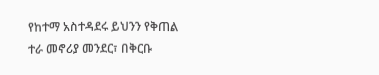የከተማ አስተዳደሩ ይህንን የቅጠል ተራ መኖሪያ መንደር፣ በቅርቡ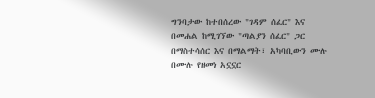ግንባታው ከተበሰረው "ገዳም ሰፈር" እና በመሐል ከሚገኘው "ጣልያን ሰፈር" ጋር በማስተሳሰር እና በማልማት፣ አካባቢውን ሙሉ በሙሉ የዘመነ አኗኗር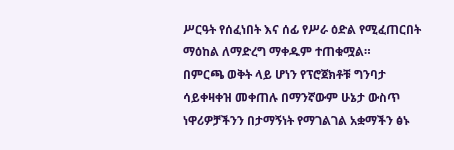ሥርዓት የሰፈነበት እና ሰፊ የሥራ ዕድል የሚፈጠርበት ማዕከል ለማድረግ ማቀዱም ተጠቁሟል።
በምርጫ ወቅት ላይ ሆነን የፕሮጀክቶቹ ግንባታ ሳይቀዛቀዝ መቀጠሉ በማንኛውም ሁኔታ ውስጥ ነዋሪዎቻችንን በታማኝነት የማገልገል አቋማችን ፅኑ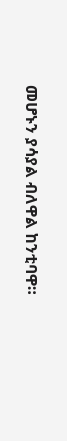መሆኑን ያሳያል ብለዋል ከንቲባዋ።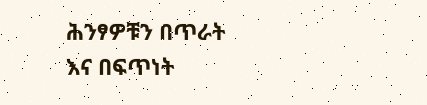ሕንፃዎቹን በጥራት እና በፍጥነት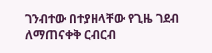ገንብተው በተያዘላቸው የጊዜ ገደብ ለማጠናቀቅ ርብርብ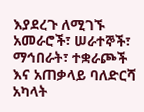እያደረጉ ለሚገኙ አመራሮች፣ ሠራተኞች፣ ማኅበራት፣ ተቋራጮች እና አጠቃላይ ባለድርሻ አካላት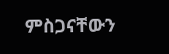ምስጋናቸውን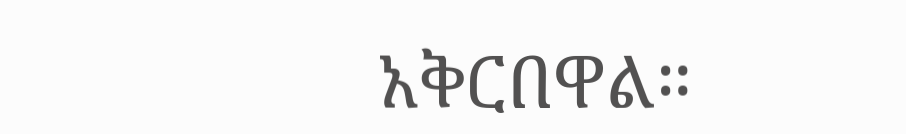አቅርበዋል።